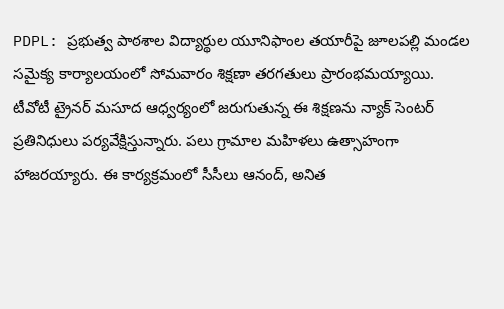PDPL: ప్రభుత్వ పాఠశాల విద్యార్థుల యూనిఫాంల తయారీపై జూలపల్లి మండల సమైక్య కార్యాలయంలో సోమవారం శిక్షణా తరగతులు ప్రారంభమయ్యాయి. టీవోటీ ట్రైనర్ మసూద ఆధ్వర్యంలో జరుగుతున్న ఈ శిక్షణను న్యాక్ సెంటర్ ప్రతినిధులు పర్యవేక్షిస్తున్నారు. పలు గ్రామాల మహిళలు ఉత్సాహంగా హాజరయ్యారు. ఈ కార్యక్రమంలో సీసీలు ఆనంద్, అనిత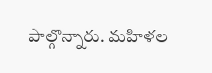పాల్గొన్నారు. మహిళల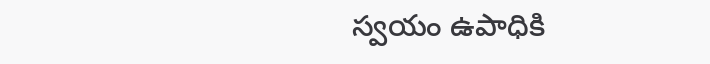స్వయం ఉపాధికి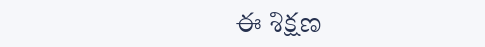ఈ శిక్షణ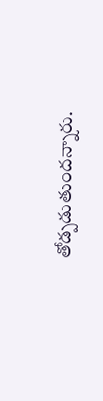తోడ్పడుతుందన్నారు.